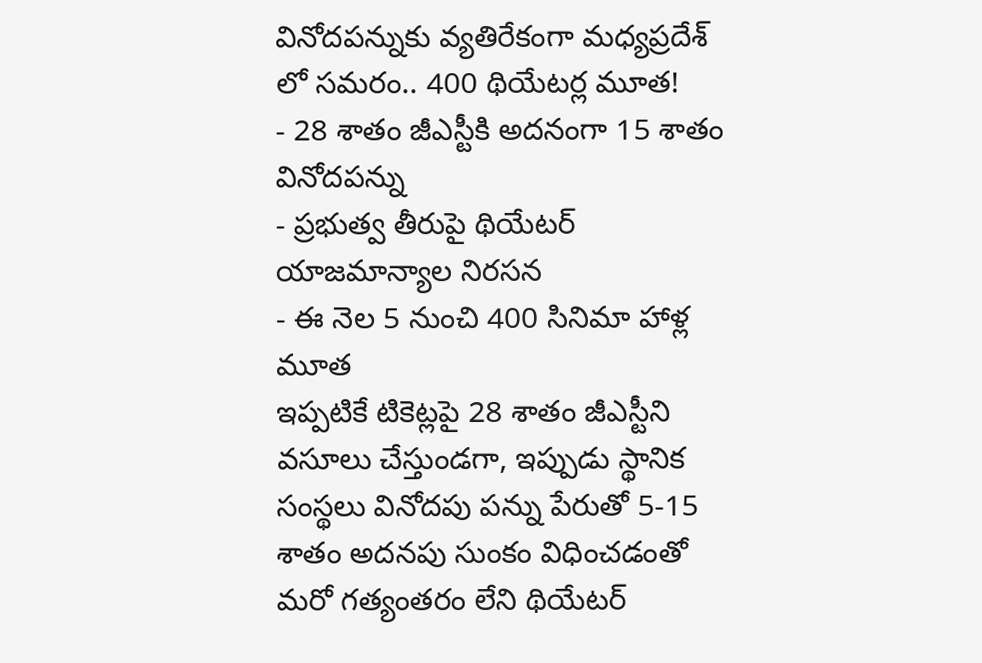వినోదపన్నుకు వ్యతిరేకంగా మధ్యప్రదేశ్ లో సమరం.. 400 థియేటర్ల మూత!
- 28 శాతం జీఎస్టీకి అదనంగా 15 శాతం వినోదపన్ను
- ప్రభుత్వ తీరుపై థియేటర్ యాజమాన్యాల నిరసన
- ఈ నెల 5 నుంచి 400 సినిమా హాళ్ల మూత
ఇప్పటికే టికెట్లపై 28 శాతం జీఎస్టీని వసూలు చేస్తుండగా, ఇప్పుడు స్థానిక సంస్థలు వినోదపు పన్ను పేరుతో 5-15 శాతం అదనపు సుంకం విధించడంతో మరో గత్యంతరం లేని థియేటర్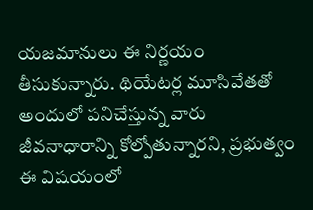యజమానులు ఈ నిర్ణయం తీసుకున్నారు. థియేటర్ల మూసివేతతో అందులో పనిచేస్తున్న వారు జీవనాధారాన్ని కోల్పోతున్నారని, ప్రభుత్వం ఈ విషయంలో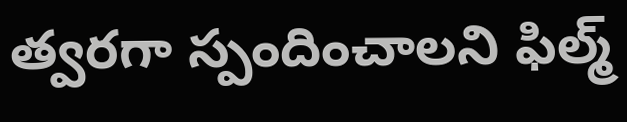త్వరగా స్పందించాలని ఫిల్మ్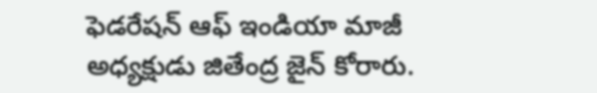ఫెడరేషన్ ఆఫ్ ఇండియా మాజీ అధ్యక్షుడు జితేంద్ర జైన్ కోరారు.